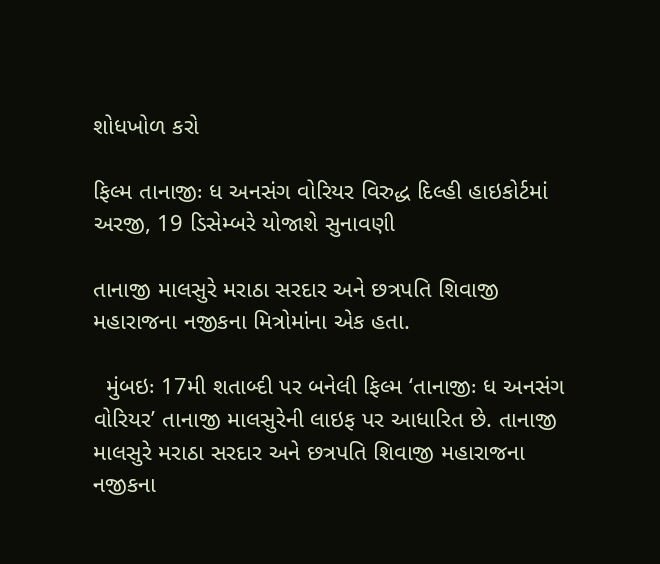શોધખોળ કરો

ફિલ્મ તાનાજીઃ ધ અનસંગ વોરિયર વિરુદ્ધ દિલ્હી હાઇકોર્ટમાં અરજી, 19 ડિસેમ્બરે યોજાશે સુનાવણી

તાનાજી માલસુરે મરાઠા સરદાર અને છત્રપતિ શિવાજી મહારાજના નજીકના મિત્રોમાંના એક હતા.

  મુંબઇઃ 17મી શતાબ્દી પર બનેલી ફિલ્મ ‘તાનાજીઃ ધ અનસંગ વોરિયર’ તાનાજી માલસુરેની લાઇફ પર આધારિત છે. તાનાજી માલસુરે મરાઠા સરદાર અને છત્રપતિ શિવાજી મહારાજના નજીકના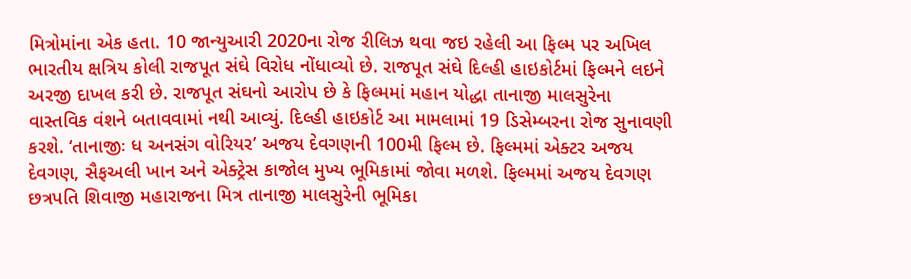મિત્રોમાંના એક હતા. 10 જાન્યુઆરી 2020ના રોજ રીલિઝ થવા જઇ રહેલી આ ફિલ્મ પર અખિલ ભારતીય ક્ષત્રિય કોલી રાજપૂત સંઘે વિરોધ નોંધાવ્યો છે. રાજપૂત સંઘે દિલ્હી હાઇકોર્ટમાં ફિલ્મને લઇને અરજી દાખલ કરી છે. રાજપૂત સંઘનો આરોપ છે કે ફિલ્મમાં મહાન યોદ્ધા તાનાજી માલસુરેના વાસ્તવિક વંશને બતાવવામાં નથી આવ્યું. દિલ્હી હાઇકોર્ટ આ મામલામાં 19 ડિસેમ્બરના રોજ સુનાવણી કરશે. ‘તાનાજીઃ ધ અનસંગ વોરિયર’ અજય દેવગણની 100મી ફિલ્મ છે. ફિલ્મમાં એક્ટર અજય દેવગણ, સૈફઅલી ખાન અને એક્ટ્રેસ કાજોલ મુખ્ય ભૂમિકામાં જોવા મળશે. ફિલ્મમાં અજય દેવગણ છત્રપતિ શિવાજી મહારાજના મિત્ર તાનાજી માલસુરેની ભૂમિકા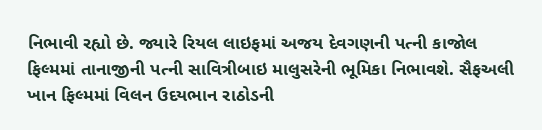નિભાવી રહ્યો છે. જ્યારે રિયલ લાઇફમાં અજય દેવગણની પત્ની કાજોલ ફિલ્મમાં તાનાજીની પત્ની સાવિત્રીબાઇ માલુસરેની ભૂમિકા નિભાવશે. સૈફઅલી ખાન ફિલ્મમાં વિલન ઉદયભાન રાઠોડની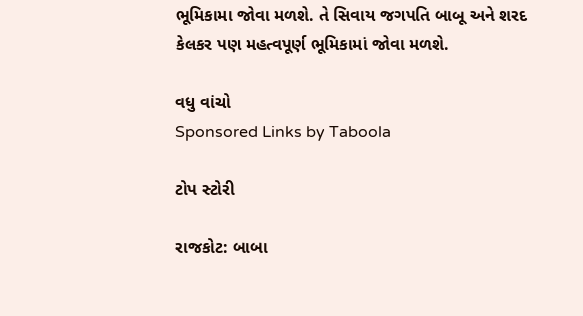ભૂમિકામા જોવા મળશે. તે સિવાય જગપતિ બાબૂ અને શરદ કેલકર પણ મહત્વપૂર્ણ ભૂમિકામાં જોવા મળશે.

વધુ વાંચો
Sponsored Links by Taboola

ટોપ સ્ટોરી

રાજકોટ: બાબા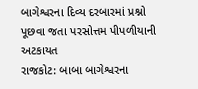બાગેશ્વરના દિવ્ય દરબારમાં પ્રશ્નો પૂછવા જતા પરસોત્તમ પીપળીયાની અટકાયત
રાજકોટ: બાબા બાગેશ્વરના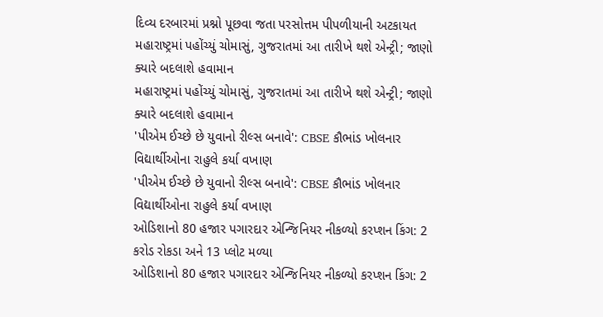દિવ્ય દરબારમાં પ્રશ્નો પૂછવા જતા પરસોત્તમ પીપળીયાની અટકાયત
મહારાષ્ટ્રમાં પહોંચ્યું ચોમાસું, ગુજરાતમાં આ તારીખે થશે એન્ટ્રી; જાણો ક્યારે બદલાશે હવામાન
મહારાષ્ટ્રમાં પહોંચ્યું ચોમાસું, ગુજરાતમાં આ તારીખે થશે એન્ટ્રી; જાણો ક્યારે બદલાશે હવામાન
'પીએમ ઈચ્છે છે યુવાનો રીલ્સ બનાવે': CBSE કૌભાંડ ખોલનાર વિદ્યાર્થીઓના રાહુલે કર્યા વખાણ
'પીએમ ઈચ્છે છે યુવાનો રીલ્સ બનાવે': CBSE કૌભાંડ ખોલનાર વિદ્યાર્થીઓના રાહુલે કર્યા વખાણ
ઓડિશાનો 80 હજાર પગારદાર એન્જિનિયર નીકળ્યો કરપ્શન કિંગ: 2 કરોડ રોકડા અને 13 પ્લોટ મળ્યા
ઓડિશાનો 80 હજાર પગારદાર એન્જિનિયર નીકળ્યો કરપ્શન કિંગ: 2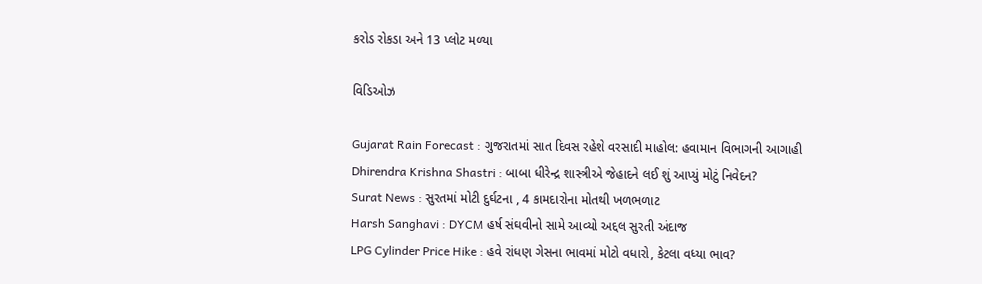કરોડ રોકડા અને 13 પ્લોટ મળ્યા

વિડિઓઝ

Gujarat Rain Forecast : ગુજરાતમાં સાત દિવસ રહેશે વરસાદી માહોલ: હવામાન વિભાગની આગાહી
Dhirendra Krishna Shastri : બાબા ધીરેન્દ્ર શાસ્ત્રીએ જેહાદને લઈ શું આપ્યું મોટું નિવેદન?
Surat News : સુરતમાં મોટી દુર્ઘટના , 4 કામદારોના મોતથી ખળભળાટ
Harsh Sanghavi : DYCM હર્ષ સંઘવીનો સામે આવ્યો અદ્દલ સુરતી અંદાજ
LPG Cylinder Price Hike : હવે રાંધણ ગેસના ભાવમાં મોટો વધારો, કેટલા વધ્યા ભાવ?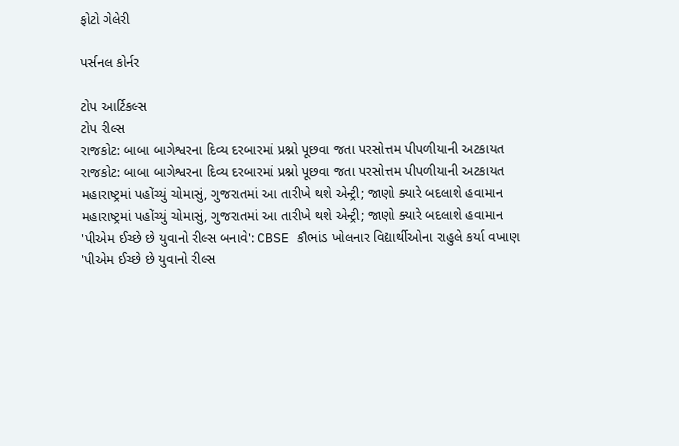ફોટો ગેલેરી

પર્સનલ કોર્નર

ટોપ આર્ટિકલ્સ
ટોપ રીલ્સ
રાજકોટ: બાબા બાગેશ્વરના દિવ્ય દરબારમાં પ્રશ્નો પૂછવા જતા પરસોત્તમ પીપળીયાની અટકાયત
રાજકોટ: બાબા બાગેશ્વરના દિવ્ય દરબારમાં પ્રશ્નો પૂછવા જતા પરસોત્તમ પીપળીયાની અટકાયત
મહારાષ્ટ્રમાં પહોંચ્યું ચોમાસું, ગુજરાતમાં આ તારીખે થશે એન્ટ્રી; જાણો ક્યારે બદલાશે હવામાન
મહારાષ્ટ્રમાં પહોંચ્યું ચોમાસું, ગુજરાતમાં આ તારીખે થશે એન્ટ્રી; જાણો ક્યારે બદલાશે હવામાન
'પીએમ ઈચ્છે છે યુવાનો રીલ્સ બનાવે': CBSE કૌભાંડ ખોલનાર વિદ્યાર્થીઓના રાહુલે કર્યા વખાણ
'પીએમ ઈચ્છે છે યુવાનો રીલ્સ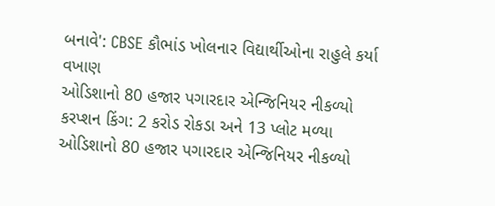બનાવે': CBSE કૌભાંડ ખોલનાર વિદ્યાર્થીઓના રાહુલે કર્યા વખાણ
ઓડિશાનો 80 હજાર પગારદાર એન્જિનિયર નીકળ્યો કરપ્શન કિંગ: 2 કરોડ રોકડા અને 13 પ્લોટ મળ્યા
ઓડિશાનો 80 હજાર પગારદાર એન્જિનિયર નીકળ્યો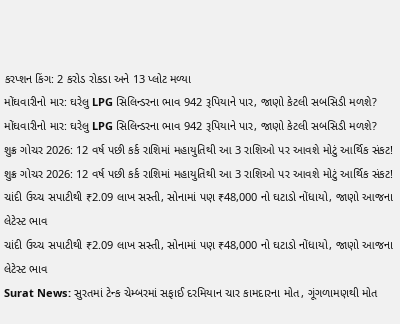કરપ્શન કિંગ: 2 કરોડ રોકડા અને 13 પ્લોટ મળ્યા
મોંઘવારીનો માર: ઘરેલુ LPG સિલિન્ડરના ભાવ 942 રૂપિયાને પાર, જાણો કેટલી સબસિડી મળશે?
મોંઘવારીનો માર: ઘરેલુ LPG સિલિન્ડરના ભાવ 942 રૂપિયાને પાર, જાણો કેટલી સબસિડી મળશે?
શુક્ર ગોચર 2026: 12 વર્ષ પછી કર્ક રાશિમાં મહાયુતિથી આ 3 રાશિઓ પર આવશે મોટું આર્થિક સંકટ!
શુક્ર ગોચર 2026: 12 વર્ષ પછી કર્ક રાશિમાં મહાયુતિથી આ 3 રાશિઓ પર આવશે મોટું આર્થિક સંકટ!
ચાંદી ઉચ્ચ સપાટીથી ₹2.09 લાખ સસ્તી, સોનામાં પણ ₹48,000 નો ઘટાડો નોંધાયો, જાણો આજના લેટેસ્ટ ભાવ
ચાંદી ઉચ્ચ સપાટીથી ₹2.09 લાખ સસ્તી, સોનામાં પણ ₹48,000 નો ઘટાડો નોંધાયો, જાણો આજના લેટેસ્ટ ભાવ
Surat News: સુરતમાં ટેન્ક ચેમ્બરમાં સફાઈ દરમિયાન ચાર કામદારના મોત, ગૂંગળામણથી મોત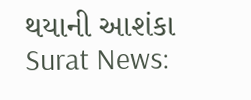થયાની આશંકા
Surat News: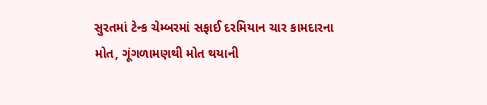સુરતમાં ટેન્ક ચેમ્બરમાં સફાઈ દરમિયાન ચાર કામદારના મોત, ગૂંગળામણથી મોત થયાની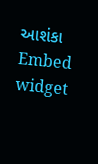આશંકા
Embed widget